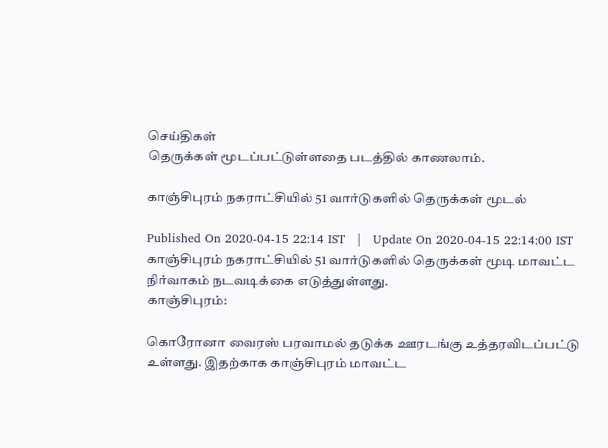செய்திகள்
தெருக்கள் மூடப்பட்டுள்ளதை படத்தில் காணலாம்.

காஞ்சிபுரம் நகராட்சியில் 51 வார்டுகளில் தெருக்கள் மூடல்

Published On 2020-04-15 22:14 IST   |   Update On 2020-04-15 22:14:00 IST
காஞ்சிபுரம் நகராட்சியில் 51 வார்டுகளில் தெருக்கள் மூடி மாவட்ட நிர்வாகம் நடவடிக்கை எடுத்துள்ளது.
காஞ்சிபுரம்:

கொரோனா வைரஸ் பரவாமல் தடுக்க ஊரடங்கு உத்தரவிடப்பட்டு உள்ளது. இதற்காக காஞ்சிபுரம் மாவட்ட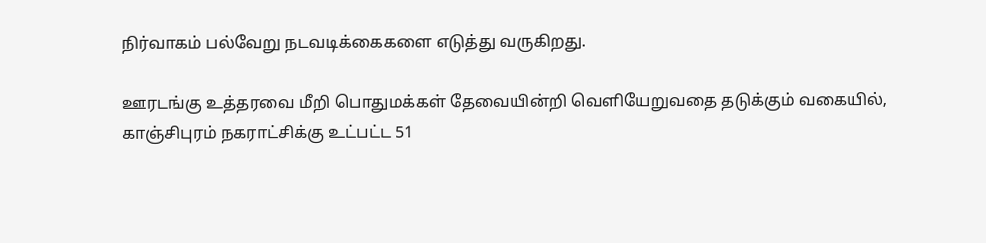நிர்வாகம் பல்வேறு நடவடிக்கைகளை எடுத்து வருகிறது.

ஊரடங்கு உத்தரவை மீறி பொதுமக்கள் தேவையின்றி வெளியேறுவதை தடுக்கும் வகையில், காஞ்சிபுரம் நகராட்சிக்கு உட்பட்ட 51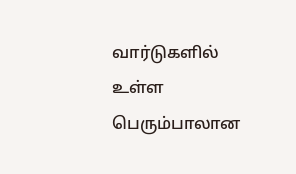வார்டுகளில் உள்ள பெரும்பாலான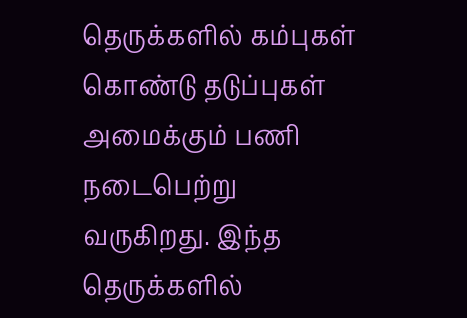தெருக்களில் கம்புகள் கொண்டு தடுப்புகள் அமைக்கும் பணி நடைபெற்று வருகிறது. இந்த தெருக்களில்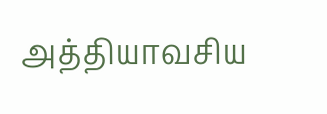அத்தியாவசிய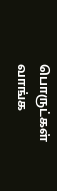பொருட்கள் வாங்க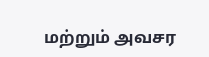மற்றும் அவசர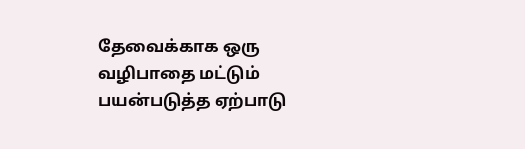தேவைக்காக ஒரு வழிபாதை மட்டும் பயன்படுத்த ஏற்பாடு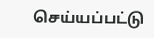செய்யப்பட்டு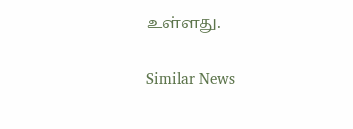உள்ளது.

Similar News